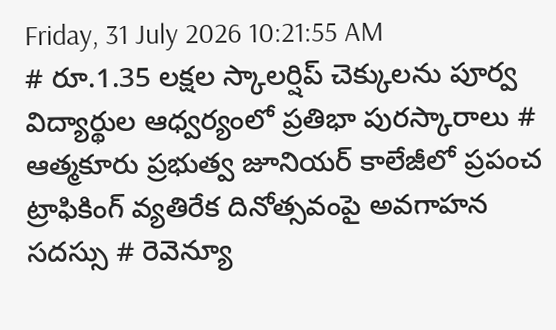Friday, 31 July 2026 10:21:55 AM
# రూ.1.35 లక్షల స్కాలర్షిప్ చెక్కులను పూర్వ విద్యార్థుల ఆధ్వర్యంలో ప్రతిభా పురస్కారాలు # ఆత్మకూరు ప్రభుత్వ జూనియర్ కాలేజీలో ప్రపంచ ట్రాఫికింగ్ వ్యతిరేక దినోత్సవంపై అవగాహన సదస్సు # రెవెన్యూ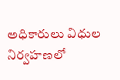అధికారులు విధుల నిర్వహణలో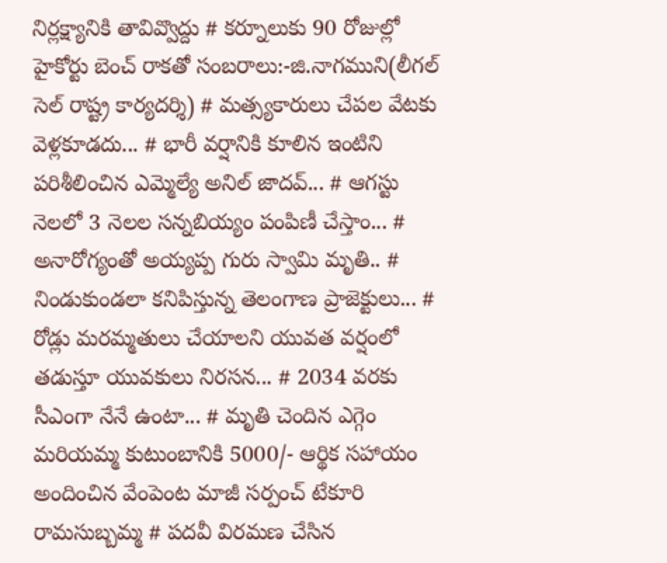నిర్లక్ష్యానికి తావివ్వొద్దు # కర్నూలుకు 90 రోజుల్లో హైకోర్టు బెంచ్ రాకతో సంబరాలు:-జి.నాగముని(లీగల్ సెల్ రాష్ట్ర కార్యదర్శి) # మత్స్యకారులు చేపల వేటకు వెళ్లకూడదు... # భారీ వర్షానికి కూలిన ఇంటిని పరిశీలించిన ఎమ్మెల్యే అనిల్ జాదవ్... # ఆగస్టు నెలలో 3 నెలల సన్నబియ్యం పంపిణీ చేస్తాం... # అనారోగ్యంతో అయ్యప్ప గురు స్వామి మృతి.. # నిండుకుండలా కనిపిస్తున్న తెలంగాణ ప్రాజెక్టులు... # రోడ్లు మరమ్మతులు చేయాలని యువత వర్షంలో తడుస్తూ యువకులు నిరసన... # 2034 వరకు సీఎంగా నేనే ఉంటా... # మృతి చెందిన ఎగ్గెం మరియమ్మ కుటుంబానికి 5000/- ఆర్థిక సహాయం అందించిన వేంపెంట మాజీ సర్పంచ్ టేకూరి రామసుబ్బమ్మ # పదవీ విరమణ చేసిన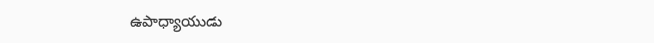ఉపాధ్యాయుడు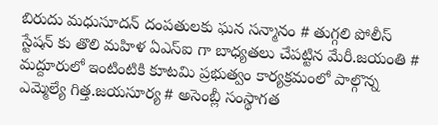బిరుదు మధుసూదన్ దంపతులకు ఘన సన్మానం # తుగ్గలి పోలీస్ స్టేషన్ కు తొలి మహిళ ఏఎస్ఐ గా బాధ్యతలు చేపట్టిన మేరీ.జయంతి # మద్దూరులో ఇంటింటికి కూటమి ప్రభుత్వం కార్యక్రమంలో పాల్గొన్న ఎమ్మెల్యే గిత్త.జయసూర్య # అసెంబ్లీ సంస్థాగత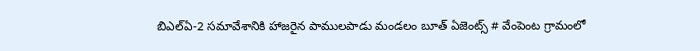బిఎల్ఏ-2 సమావేశానికి హాజరైన పాములపాడు మండలం బూత్ ఏజెంట్స్ # వేంపెంట గ్రామంలో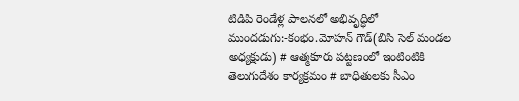టిడిపి రెండేళ్ల పాలనలో అభివృద్ధిలో ముందడుగు:-కంభం.మోహన్ గౌడ్(బిసి సెల్ మండల అధ్యక్షుడు) # ఆత్మకూరు పట్టణంలో ఇంటింటికి తెలుగుదేశం కార్యక్రమం # బాధితులకు సీఎం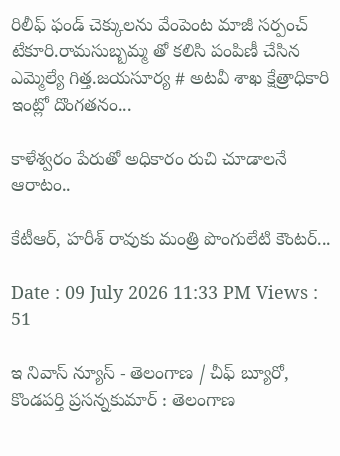రిలీఫ్ ఫండ్ చెక్కులను వేంపెంట మాజీ సర్పంచ్ టేకూరి.రామసుబ్బమ్మ తో కలిసి పంపిణీ చేసిన ఎమ్మెల్యే గిత్త.జయసూర్య # అటవీ శాఖ క్షేత్రాధికారి ఇంట్లో దొంగతనం...

కాళేశ్వరం పేరుతో అధికారం రుచి చూడాలనే ఆరాటం..

కేటీఆర్, హరీశ్ రావుకు మంత్రి పొంగులేటి కౌంటర్...

Date : 09 July 2026 11:33 PM Views : 51

ఇ నివాస్ న్యూస్ - తెలంగాణ / చీఫ్ బ్యూరో, కొండపర్తి ప్రసన్నకుమార్ : తెలంగాణ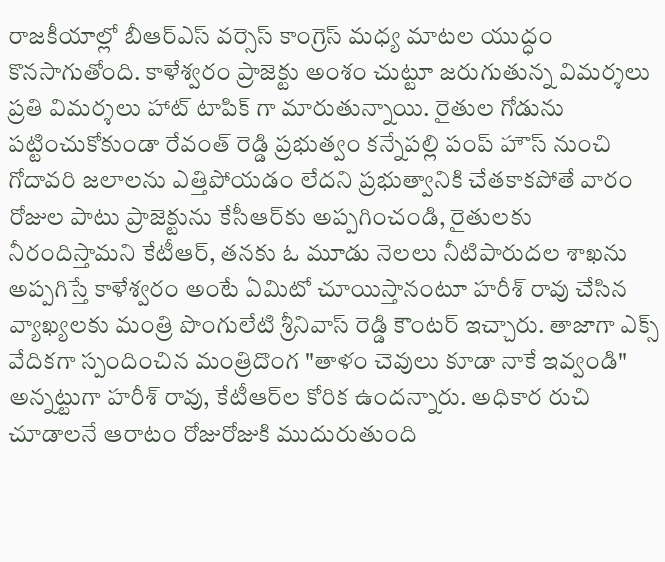రాజకీయాల్లో బీఆర్ఎస్ వర్సెస్ కాంగ్రెస్ మధ్య మాటల యుద్ధం కొనసాగుతోంది. కాళేశ్వరం ప్రాజెక్టు అంశం చుట్టూ జరుగుతున్న విమర్శలు ప్రతి విమర్శలు హాట్ టాపిక్ గా మారుతున్నాయి. రైతుల గోడును పట్టించుకోకుండా రేవంత్ రెడ్డి ప్రభుత్వం కన్నేపల్లి పంప్ హౌస్ నుంచి గోదావరి జలాలను ఎత్తిపోయడం లేదని ప్రభుత్వానికి చేతకాకపోతే వారం రోజుల పాటు ప్రాజెక్టును కేసీఆర్‌కు అప్పగించండి, రైతులకు నీరందిస్తామని కేటీఆర్, తనకు ఓ మూడు నెలలు నీటిపారుదల శాఖను అప్పగిస్తే కాళేశ్వరం అంటే ఏమిటో చూయిస్తానంటూ హరీశ్ రావు చేసిన వ్యాఖ్యలకు మంత్రి పొంగులేటి శ్రీనివాస్ రెడ్డి కౌంటర్ ఇచ్చారు. తాజాగా ఎక్స్ వేదికగా స్పందించిన మంత్రిదొంగ "తాళం చెవులు కూడా నాకే ఇవ్వండి" అన్నట్టుగా హరీశ్ రావు, కేటీఆర్‌ల కోరిక ఉందన్నారు. అధికార రుచి చూడాలనే ఆరాటం రోజురోజుకి ముదురుతుంది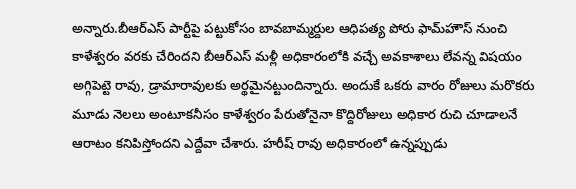అన్నారు.బీఆర్ఎస్ పార్టీపై పట్టుకోసం బావబామ్మర్దుల ఆధిపత్య పోరు ఫామ్‌హౌస్‌ నుంచి కాళేశ్వరం వరకు చేరిందని బీఆర్ఎస్ మళ్లీ అధికారంలోకి వచ్చే అవకాశాలు లేవన్న విషయం అగ్గిపెట్టె రావు, డ్రామారావులకు అర్థమైనట్టుందిన్నారు. అందుకే ఒకరు వారం రోజులు మరొకరు మూడు నెలలు అంటూకనీసం కాళేశ్వరం పేరుతోనైనా కొద్దిరోజులు అధికార రుచి చూడాలనే ఆరాటం కనిపిస్తోందని ఎద్దేవా చేశారు. హరీష్ రావు అధికారంలో ఉన్నప్పుడు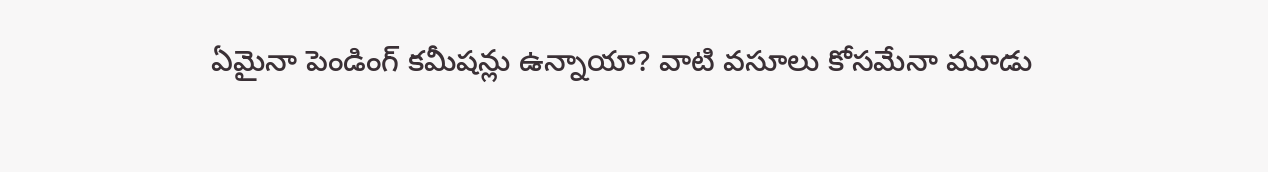ఏమైనా పెండింగ్ కమీషన్లు ఉన్నాయా? వాటి వసూలు కోసమేనా మూడు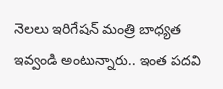నెలలు ఇరిగేషన్ మంత్రి బాధ్యత ఇవ్వండి అంటున్నారు.. ఇంత పదవి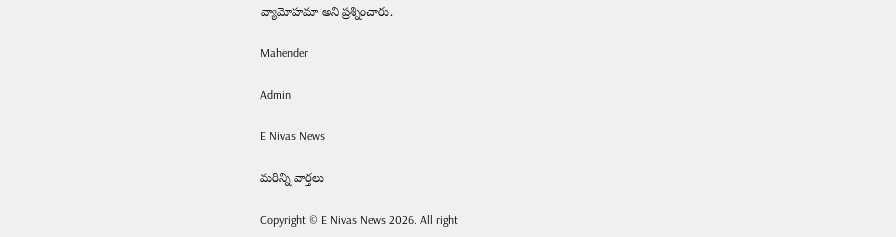వ్యామోహమా అని ప్రశ్నించారు.

Mahender

Admin

E Nivas News

మరిన్ని వార్తలు

Copyright © E Nivas News 2026. All right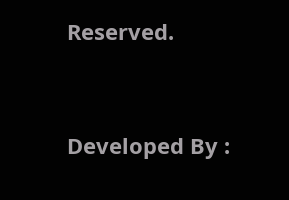Reserved.



Developed By :